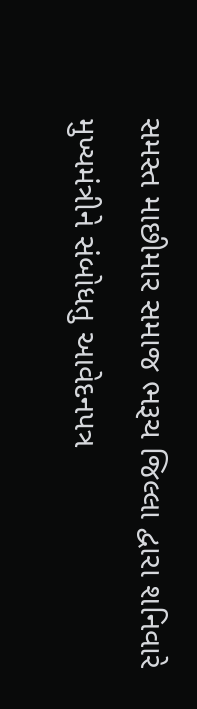સમસ્ત માછીમાર સમાજ ભરૂચ જિલ્લા દ્વારા શનિવારે મુખ્યમંત્રીને સંબોધતુ આવેદનપત્ર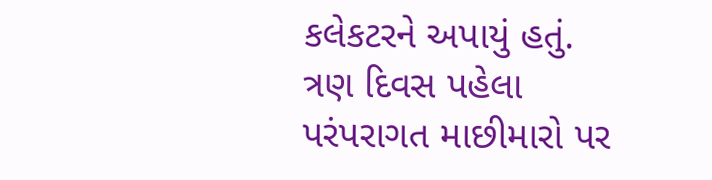કલેકટરને અપાયું હતું. ત્રણ દિવસ પહેલા પરંપરાગત માછીમારો પર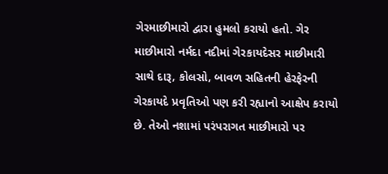ગેરમાછીમારો દ્વારા હુમલો કરાયો હતો. ગેર માછીમારો નર્મદા નદીમાં ગેરકાયદેસર માછીમારી સાથે દારૂ, કોલસો, બાવળ સહિતની હેરફેરની ગેરકાયદે પ્રવૃતિઓ પણ કરી રહ્યાનો આક્ષેપ કરાયો છે. તેઓ નશામાં પરંપરાગત માછીમારો પર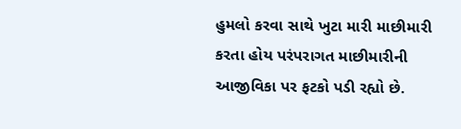હુમલો કરવા સાથે ખુટા મારી માછીમારી કરતા હોય પરંપરાગત માછીમારીની આજીવિકા પર ફટકો પડી રહ્યો છે.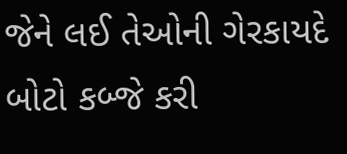જેને લઈ તેઓની ગેરકાયદે બોટો કબ્જે કરી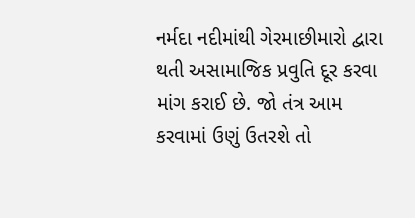નર્મદા નદીમાંથી ગેરમાછીમારો દ્વારા થતી અસામાજિક પ્રવુતિ દૂર કરવા માંગ કરાઈ છે. જો તંત્ર આમ કરવામાં ઉણું ઉતરશે તો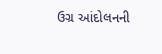ઉગ્ર આંદોલનની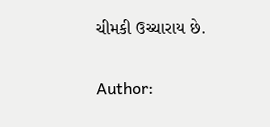ચીમકી ઉચ્ચારાય છે.

Author: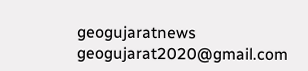geogujaratnews
geogujarat2020@gmail.com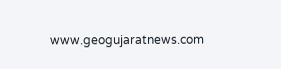www.geogujaratnews.com